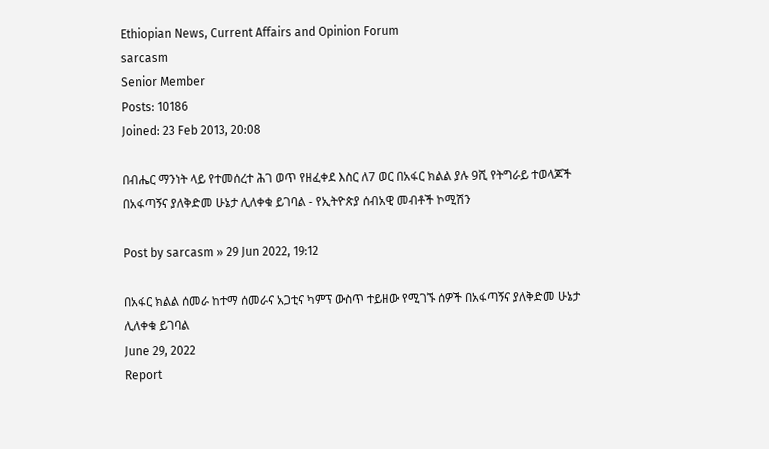Ethiopian News, Current Affairs and Opinion Forum
sarcasm
Senior Member
Posts: 10186
Joined: 23 Feb 2013, 20:08

በብሔር ማንነት ላይ የተመሰረተ ሕገ ወጥ የዘፈቀደ እስር ለ7 ወር በአፋር ክልል ያሉ 9ሺ የትግራይ ተወላጆች በአፋጣኝና ያለቅድመ ሁኔታ ሊለቀቁ ይገባል - የኢትዮጵያ ሰብአዊ መብቶች ኮሚሽን

Post by sarcasm » 29 Jun 2022, 19:12

በአፋር ክልል ሰመራ ከተማ ሰመራና አጋቲና ካምፕ ውስጥ ተይዘው የሚገኙ ሰዎች በአፋጣኝና ያለቅድመ ሁኔታ ሊለቀቁ ይገባል
June 29, 2022
Report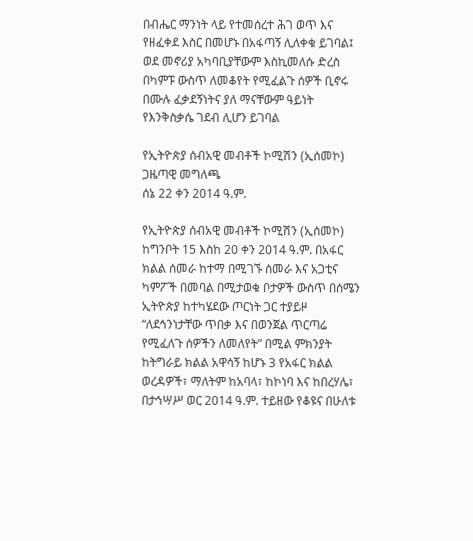በብሔር ማንነት ላይ የተመሰረተ ሕገ ወጥ እና የዘፈቀደ እስር በመሆኑ በአፋጣኝ ሊለቀቁ ይገባል፤ ወደ መኖሪያ አካባቢያቸውም እስኪመለሱ ድረስ በካምፑ ውስጥ ለመቆየት የሚፈልጉ ሰዎች ቢኖሩ በሙሉ ፈቃደኝነትና ያለ ማናቸውም ዓይነት የእንቅስቃሴ ገደብ ሊሆን ይገባል

የኢትዮጵያ ሰብአዊ መብቶች ኮሚሽን (ኢሰመኮ) ጋዜጣዊ መግለጫ
ሰኔ 22 ቀን 2014 ዓ.ም.

የኢትዮጵያ ሰብአዊ መብቶች ኮሚሽን (ኢሰመኮ) ከግንቦት 15 እስከ 20 ቀን 2014 ዓ.ም. በአፋር ክልል ሰመራ ከተማ በሚገኙ ሰመራ እና አጋቲና ካምፖች በመባል በሚታወቁ ቦታዎች ውስጥ በሰሜን ኢትዮጵያ ከተካሄደው ጦርነት ጋር ተያይዞ “ለደኅንነታቸው ጥበቃ እና በወንጀል ጥርጣሬ የሚፈለጉ ሰዎችን ለመለየት” በሚል ምክንያት ከትግራይ ክልል አዋሳኝ ከሆኑ 3 የአፋር ክልል ወረዳዎች፣ ማለትም ከአባላ፣ ከኮነባ እና ከበረሃሌ፣ በታኅሣሥ ወር 2014 ዓ.ም. ተይዘው የቆዩና በሁለቱ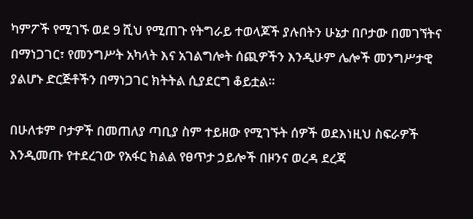ካምፖች የሚገኙ ወደ 9 ሺህ የሚጠጉ የትግራይ ተወላጆች ያሉበትን ሁኔታ በቦታው በመገኘትና በማነጋገር፣ የመንግሥት አካላት እና አገልግሎት ሰጪዎችን እንዲሁም ሌሎች መንግሥታዊ ያልሆኑ ድርጅቶችን በማነጋገር ክትትል ሲያደርግ ቆይቷል።

በሁለቱም ቦታዎች በመጠለያ ጣቢያ ስም ተይዘው የሚገኙት ሰዎች ወደእነዚህ ስፍራዎች እንዲመጡ የተደረገው የአፋር ክልል የፀጥታ ኃይሎች በዞንና ወረዳ ደረጃ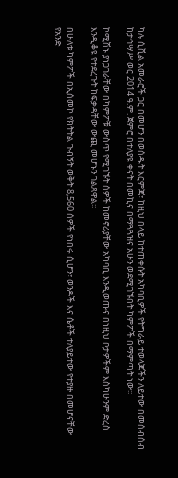ካሉ ሲቪል አመራሮች ጋር በመሆን በወሰዱት እርምጃ፣ ከዚህ በላይ ከተጠቀሱት አካባቢዎች የትግራይ ተወላጆችን ለይተው በመሰብሰብ ከታኅሣሥ ወር 2014 ዓ.ም. ጀምሮ በተለያዩ ቀናት በመኪና በማጓጓዝና አሁን ወደሚገኙበት ካምፖች በማምጣት ነው፡፡

ኮሚሽኑ ያነጋገራቸው በካምፖቹ ውስጥ የሚገኙት ሰዎች ከመኖሪያቸው አካባቢ እንዲወጡና በነዚህ ቦታዎችም እስካሁንም ድረስ እንዲቆዩ የተደረጉት ከፍቃዳቸው ውጪ መሆኑን ገልጸዋል፡፡

በሁለቱ ካምፖች በኢሰመኮ የክትትል ጉብኝት ወቅት 8,560 ሰዎች የነበሩ ሲሆን፣ ወንዶች እና ሴቶች ተለያይተው የተያዙ በመሆናቸው የአንድ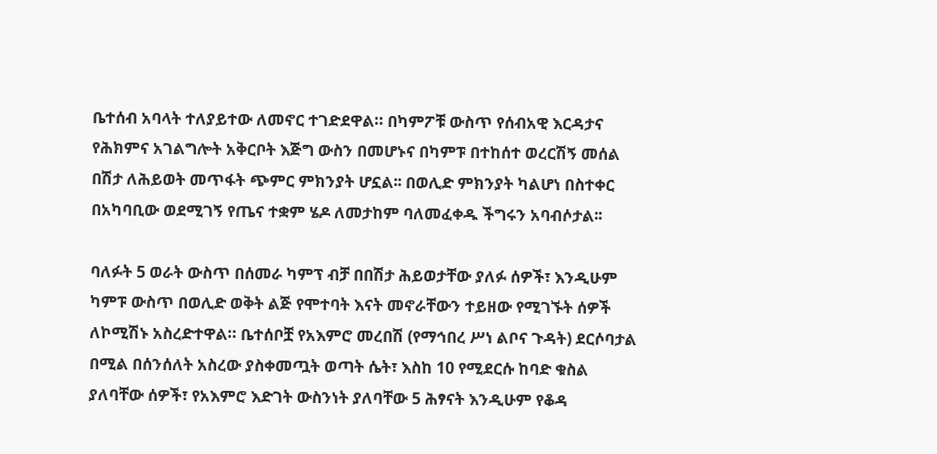ቤተሰብ አባላት ተለያይተው ለመኖር ተገድደዋል። በካምፖቹ ውስጥ የሰብአዊ እርዳታና የሕክምና አገልግሎት አቅርቦት እጅግ ውስን በመሆኑና በካምፑ በተከሰተ ወረርሽኝ መሰል በሽታ ለሕይወት መጥፋት ጭምር ምክንያት ሆኗል፡፡ በወሊድ ምክንያት ካልሆነ በስተቀር በአካባቢው ወደሚገኝ የጤና ተቋም ሄዶ ለመታከም ባለመፈቀዱ ችግሩን አባብሶታል፡፡

ባለፉት 5 ወራት ውስጥ በሰመራ ካምፕ ብቻ በበሽታ ሕይወታቸው ያለፉ ሰዎች፣ እንዲሁም ካምፑ ውስጥ በወሊድ ወቅት ልጅ የሞተባት እናት መኖራቸውን ተይዘው የሚገኙት ሰዎች ለኮሚሽኑ አስረድተዋል። ቤተሰቦቿ የአእምሮ መረበሽ (የማኅበረ ሥነ ልቦና ጉዳት) ደርሶባታል በሚል በሰንሰለት አስረው ያስቀመጧት ወጣት ሴት፣ እስከ 10 የሚደርሱ ከባድ ቁስል ያለባቸው ሰዎች፣ የአእምሮ እድገት ውስንነት ያለባቸው 5 ሕፃናት እንዲሁም የቆዳ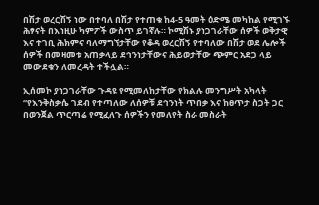በሽታ ወረርሽኝ ነው በተባለ በሽታ የተጠቁ ከ4-5 ዓመት ዕድሜ መካከል የሚገኙ ሕፃናት በእነዚሁ ካምፖች ውስጥ ይገኛሉ። ኮሚሽኑ ያነጋገራቸው ሰዎች ወቅታዊ እና ተገቢ ሕክምና ባለማግኘታቸው የቆዳ ወረርሽኝ የተባለው በሽታ ወደ ሌሎች ሰዎች በመዛመቱ አጠቃላይ ደኅንነታቸውና ሕይወታቸው ጭምር አደጋ ላይ መውደቁን ለመረዳት ተችሏል።

ኢሰመኮ ያነጋገራቸው ጉዳዩ የሚመለከታቸው የክልሉ መንግሥት አካላት “የእንቅስቃሴ ገደብ የተጣለው ለሰዎቹ ደኅንነት ጥበቃ እና ከፀጥታ ስጋት ጋር በወንጀል ጥርጣሬ የሚፈለጉ ሰዎችን የመለየት ስራ መስራት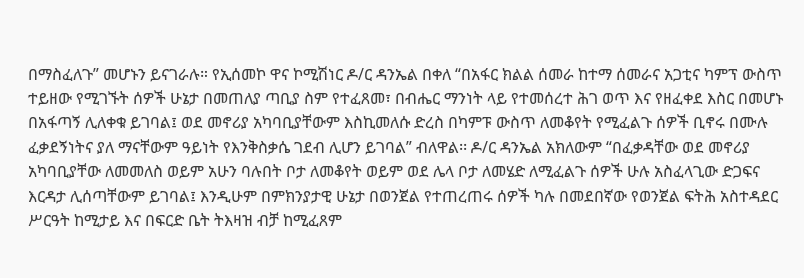በማስፈለጉ” መሆኑን ይናገራሉ። የኢሰመኮ ዋና ኮሚሽነር ዶ/ር ዳንኤል በቀለ “በአፋር ክልል ሰመራ ከተማ ሰመራና አጋቲና ካምፕ ውስጥ ተይዘው የሚገኙት ሰዎች ሁኔታ በመጠለያ ጣቢያ ስም የተፈጸመ፣ በብሔር ማንነት ላይ የተመሰረተ ሕገ ወጥ እና የዘፈቀደ እስር በመሆኑ በአፋጣኝ ሊለቀቁ ይገባል፤ ወደ መኖሪያ አካባቢያቸውም እስኪመለሱ ድረስ በካምፑ ውስጥ ለመቆየት የሚፈልጉ ሰዎች ቢኖሩ በሙሉ ፈቃደኝነትና ያለ ማናቸውም ዓይነት የእንቅስቃሴ ገደብ ሊሆን ይገባል” ብለዋል፡፡ ዶ/ር ዳንኤል አክለውም “በፈቃዳቸው ወደ መኖሪያ አካባቢያቸው ለመመለስ ወይም አሁን ባሉበት ቦታ ለመቆየት ወይም ወደ ሌላ ቦታ ለመሄድ ለሚፈልጉ ሰዎች ሁሉ አስፈላጊው ድጋፍና እርዳታ ሊሰጣቸውም ይገባል፤ እንዲሁም በምክንያታዊ ሁኔታ በወንጀል የተጠረጠሩ ሰዎች ካሉ በመደበኛው የወንጀል ፍትሕ አስተዳደር ሥርዓት ከሚታይ እና በፍርድ ቤት ትእዛዝ ብቻ ከሚፈጸም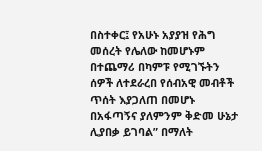በስተቀር፤ የአሁኑ አያያዝ የሕግ መሰረት የሌለው ከመሆኑም በተጨማሪ በካምፑ የሚገኙትን ሰዎች ለተደራረበ የሰብአዊ መብቶች ጥሰት እያጋለጠ በመሆኑ በአፋጣኝና ያለምንም ቅድመ ሁኔታ ሊያበቃ ይገባል” በማለት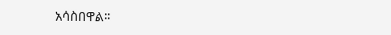አሳስበዋል፡፡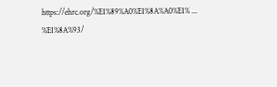https://ehrc.org/%E1%89%A0%E1%8A%A0%E1% ... %E1%8A%93/